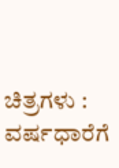ಚಿತ್ರಗಳು : ವರ್ಷಧಾರೆಗೆ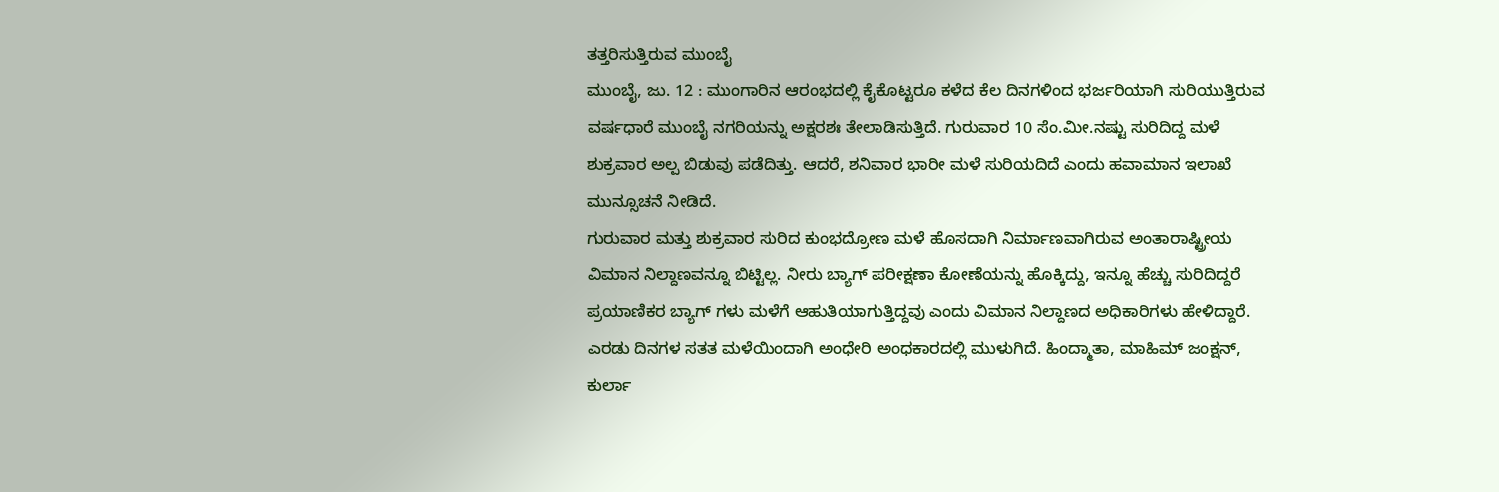ತತ್ತರಿಸುತ್ತಿರುವ ಮುಂಬೈ
ಮುಂಬೈ, ಜು. 12 : ಮುಂಗಾರಿನ ಆರಂಭದಲ್ಲಿ ಕೈಕೊಟ್ಟರೂ ಕಳೆದ ಕೆಲ ದಿನಗಳಿಂದ ಭರ್ಜರಿಯಾಗಿ ಸುರಿಯುತ್ತಿರುವ ವರ್ಷಧಾರೆ ಮುಂಬೈ ನಗರಿಯನ್ನು ಅಕ್ಷರಶಃ ತೇಲಾಡಿಸುತ್ತಿದೆ. ಗುರುವಾರ 10 ಸೆಂ.ಮೀ.ನಷ್ಟು ಸುರಿದಿದ್ದ ಮಳೆ ಶುಕ್ರವಾರ ಅಲ್ಪ ಬಿಡುವು ಪಡೆದಿತ್ತು. ಆದರೆ, ಶನಿವಾರ ಭಾರೀ ಮಳೆ ಸುರಿಯದಿದೆ ಎಂದು ಹವಾಮಾನ ಇಲಾಖೆ ಮುನ್ಸೂಚನೆ ನೀಡಿದೆ.
ಗುರುವಾರ ಮತ್ತು ಶುಕ್ರವಾರ ಸುರಿದ ಕುಂಭದ್ರೋಣ ಮಳೆ ಹೊಸದಾಗಿ ನಿರ್ಮಾಣವಾಗಿರುವ ಅಂತಾರಾಷ್ಟ್ರೀಯ ವಿಮಾನ ನಿಲ್ದಾಣವನ್ನೂ ಬಿಟ್ಟಿಲ್ಲ. ನೀರು ಬ್ಯಾಗ್ ಪರೀಕ್ಷಣಾ ಕೋಣೆಯನ್ನು ಹೊಕ್ಕಿದ್ದು, ಇನ್ನೂ ಹೆಚ್ಚು ಸುರಿದಿದ್ದರೆ ಪ್ರಯಾಣಿಕರ ಬ್ಯಾಗ್ ಗಳು ಮಳೆಗೆ ಆಹುತಿಯಾಗುತ್ತಿದ್ದವು ಎಂದು ವಿಮಾನ ನಿಲ್ದಾಣದ ಅಧಿಕಾರಿಗಳು ಹೇಳಿದ್ದಾರೆ.
ಎರಡು ದಿನಗಳ ಸತತ ಮಳೆಯಿಂದಾಗಿ ಅಂಧೇರಿ ಅಂಧಕಾರದಲ್ಲಿ ಮುಳುಗಿದೆ. ಹಿಂದ್ಮಾತಾ, ಮಾಹಿಮ್ ಜಂಕ್ಷನ್, ಕುರ್ಲಾ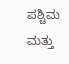ಪಶ್ಚಿಮ ಮತ್ತು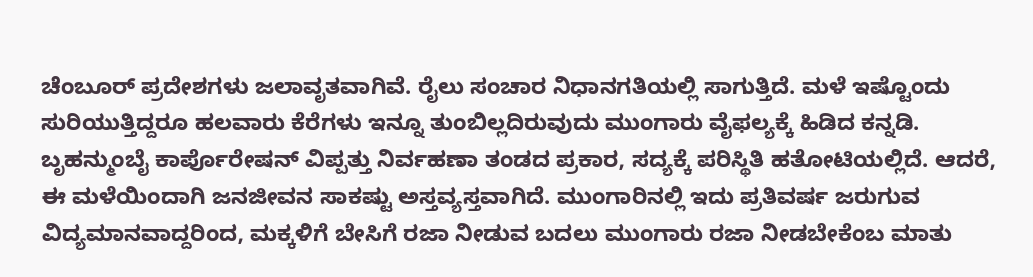ಚೆಂಬೂರ್ ಪ್ರದೇಶಗಳು ಜಲಾವೃತವಾಗಿವೆ. ರೈಲು ಸಂಚಾರ ನಿಧಾನಗತಿಯಲ್ಲಿ ಸಾಗುತ್ತಿದೆ. ಮಳೆ ಇಷ್ಟೊಂದು ಸುರಿಯುತ್ತಿದ್ದರೂ ಹಲವಾರು ಕೆರೆಗಳು ಇನ್ನೂ ತುಂಬಿಲ್ಲದಿರುವುದು ಮುಂಗಾರು ವೈಫಲ್ಯಕ್ಕೆ ಹಿಡಿದ ಕನ್ನಡಿ.
ಬೃಹನ್ಮುಂಬೈ ಕಾರ್ಪೊರೇಷನ್ ವಿಪ್ಪತ್ತು ನಿರ್ವಹಣಾ ತಂಡದ ಪ್ರಕಾರ, ಸದ್ಯಕ್ಕೆ ಪರಿಸ್ಥಿತಿ ಹತೋಟಿಯಲ್ಲಿದೆ. ಆದರೆ, ಈ ಮಳೆಯಿಂದಾಗಿ ಜನಜೀವನ ಸಾಕಷ್ಟು ಅಸ್ತವ್ಯಸ್ತವಾಗಿದೆ. ಮುಂಗಾರಿನಲ್ಲಿ ಇದು ಪ್ರತಿವರ್ಷ ಜರುಗುವ ವಿದ್ಯಮಾನವಾದ್ದರಿಂದ, ಮಕ್ಕಳಿಗೆ ಬೇಸಿಗೆ ರಜಾ ನೀಡುವ ಬದಲು ಮುಂಗಾರು ರಜಾ ನೀಡಬೇಕೆಂಬ ಮಾತು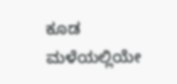ಕೂಡ ಮಳೆಯಲ್ಲಿಯೇ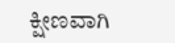ಕ್ಷೀಣವಾಗಿ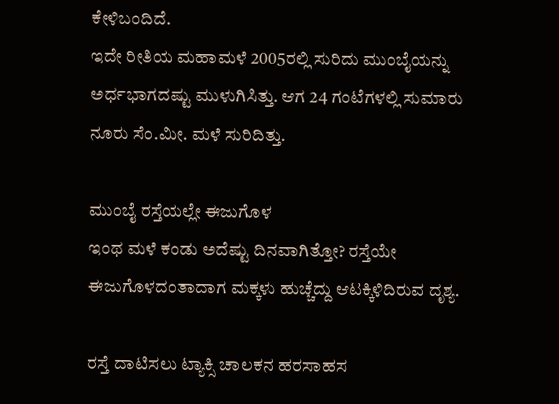ಕೇಳಿಬಂದಿದೆ.
ಇದೇ ರೀತಿಯ ಮಹಾಮಳೆ 2005ರಲ್ಲಿ ಸುರಿದು ಮುಂಬೈಯನ್ನು ಅರ್ಧಭಾಗದಷ್ಟು ಮುಳುಗಿಸಿತ್ತು. ಆಗ 24 ಗಂಟೆಗಳಲ್ಲಿ ಸುಮಾರು ನೂರು ಸೆಂ.ಮೀ. ಮಳೆ ಸುರಿದಿತ್ತು.

ಮುಂಬೈ ರಸ್ತೆಯಲ್ಲೇ ಈಜುಗೊಳ
ಇಂಥ ಮಳೆ ಕಂಡು ಅದೆಷ್ಟು ದಿನವಾಗಿತ್ತೋ? ರಸ್ತೆಯೇ ಈಜುಗೊಳದಂತಾದಾಗ ಮಕ್ಕಳು ಹುಚ್ಚೆದ್ದು ಆಟಕ್ಕಿಳಿದಿರುವ ದೃಶ್ಯ.

ರಸ್ತೆ ದಾಟಿಸಲು ಟ್ಯಾಕ್ಸಿ ಚಾಲಕನ ಹರಸಾಹಸ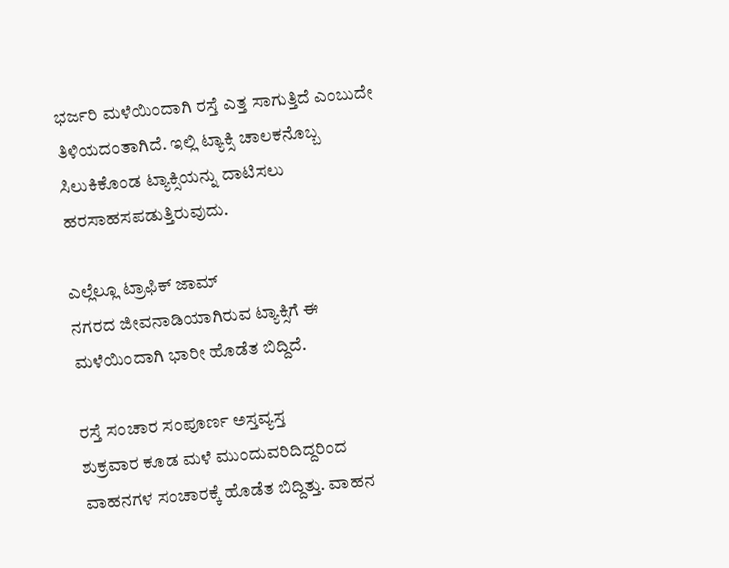ಭರ್ಜರಿ ಮಳೆಯಿಂದಾಗಿ ರಸ್ತೆ ಎತ್ತ ಸಾಗುತ್ತಿದೆ ಎಂಬುದೇ ತಿಳಿಯದಂತಾಗಿದೆ. ಇಲ್ಲಿ ಟ್ಯಾಕ್ಸಿ ಚಾಲಕನೊಬ್ಬ ಸಿಲುಕಿಕೊಂಡ ಟ್ಯಾಕ್ಸಿಯನ್ನು ದಾಟಿಸಲು ಹರಸಾಹಸಪಡುತ್ತಿರುವುದು.

ಎಲ್ಲೆಲ್ಲೂ ಟ್ರಾಫಿಕ್ ಜಾಮ್
ನಗರದ ಜೀವನಾಡಿಯಾಗಿರುವ ಟ್ಯಾಕ್ಸಿಗೆ ಈ ಮಳೆಯಿಂದಾಗಿ ಭಾರೀ ಹೊಡೆತ ಬಿದ್ದಿದೆ.

ರಸ್ತೆ ಸಂಚಾರ ಸಂಪೂರ್ಣ ಅಸ್ತವ್ಯಸ್ತ
ಶುಕ್ರವಾರ ಕೂಡ ಮಳೆ ಮುಂದುವರಿದಿದ್ದರಿಂದ ವಾಹನಗಳ ಸಂಚಾರಕ್ಕೆ ಹೊಡೆತ ಬಿದ್ದಿತ್ತು. ವಾಹನ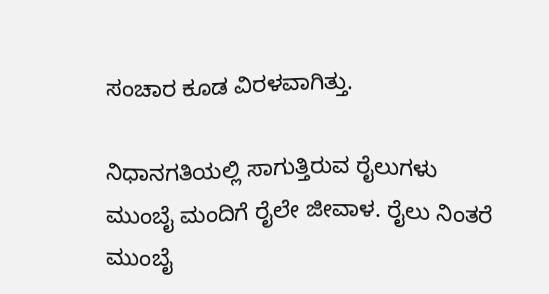ಸಂಚಾರ ಕೂಡ ವಿರಳವಾಗಿತ್ತು.

ನಿಧಾನಗತಿಯಲ್ಲಿ ಸಾಗುತ್ತಿರುವ ರೈಲುಗಳು
ಮುಂಬೈ ಮಂದಿಗೆ ರೈಲೇ ಜೀವಾಳ. ರೈಲು ನಿಂತರೆ ಮುಂಬೈ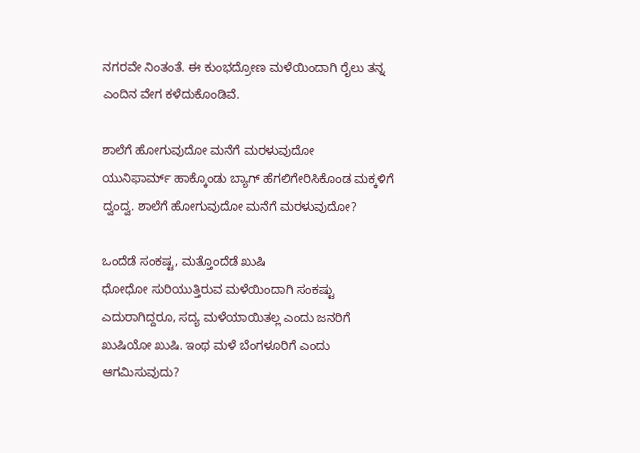ನಗರವೇ ನಿಂತಂತೆ. ಈ ಕುಂಭದ್ರೋಣ ಮಳೆಯಿಂದಾಗಿ ರೈಲು ತನ್ನ ಎಂದಿನ ವೇಗ ಕಳೆದುಕೊಂಡಿವೆ.

ಶಾಲೆಗೆ ಹೋಗುವುದೋ ಮನೆಗೆ ಮರಳುವುದೋ
ಯುನಿಫಾರ್ಮ್ ಹಾಕ್ಕೊಂಡು ಬ್ಯಾಗ್ ಹೆಗಲಿಗೇರಿಸಿಕೊಂಡ ಮಕ್ಕಳಿಗೆ ದ್ವಂದ್ವ. ಶಾಲೆಗೆ ಹೋಗುವುದೋ ಮನೆಗೆ ಮರಳುವುದೋ?

ಒಂದೆಡೆ ಸಂಕಷ್ಟ, ಮತ್ತೊಂದೆಡೆ ಖುಷಿ
ಧೋಧೋ ಸುರಿಯುತ್ತಿರುವ ಮಳೆಯಿಂದಾಗಿ ಸಂಕಷ್ಟು ಎದುರಾಗಿದ್ದರೂ, ಸದ್ಯ ಮಳೆಯಾಯಿತಲ್ಲ ಎಂದು ಜನರಿಗೆ ಖುಷಿಯೋ ಖುಷಿ. ಇಂಥ ಮಳೆ ಬೆಂಗಳೂರಿಗೆ ಎಂದು ಆಗಮಿಸುವುದು?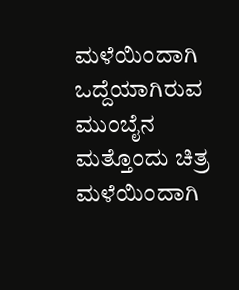ಮಳೆಯಿಂದಾಗಿ ಒದ್ದೆಯಾಗಿರುವ ಮುಂಬೈನ ಮತ್ತೊಂದು ಚಿತ್ರ
ಮಳೆಯಿಂದಾಗಿ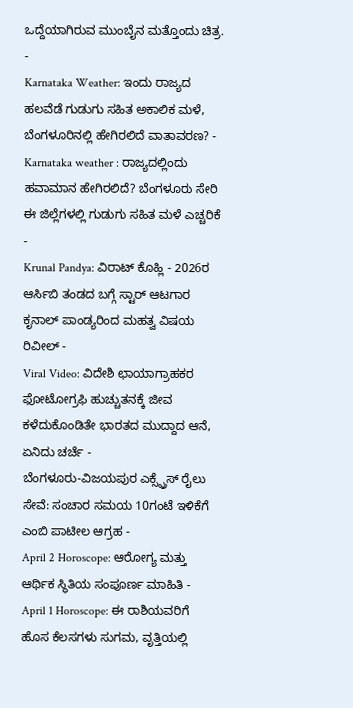ಒದ್ದೆಯಾಗಿರುವ ಮುಂಬೈನ ಮತ್ತೊಂದು ಚಿತ್ರ.
-
Karnataka Weather: ಇಂದು ರಾಜ್ಯದ ಹಲವೆಡೆ ಗುಡುಗು ಸಹಿತ ಅಕಾಲಿಕ ಮಳೆ, ಬೆಂಗಳೂರಿನಲ್ಲಿ ಹೇಗಿರಲಿದೆ ವಾತಾವರಣ? -
Karnataka weather : ರಾಜ್ಯದಲ್ಲಿಂದು ಹವಾಮಾನ ಹೇಗಿರಲಿದೆ? ಬೆಂಗಳೂರು ಸೇರಿ ಈ ಜಿಲ್ಲೆಗಳಲ್ಲಿ ಗುಡುಗು ಸಹಿತ ಮಳೆ ಎಚ್ಚರಿಕೆ -
Krunal Pandya: ವಿರಾಟ್ ಕೊಹ್ಲಿ - 2026ರ ಆರ್ಸಿಬಿ ತಂಡದ ಬಗ್ಗೆ ಸ್ಟಾರ್ ಆಟಗಾರ ಕೃನಾಲ್ ಪಾಂಡ್ಯರಿಂದ ಮಹತ್ವ ವಿಷಯ ರಿವೀಲ್ -
Viral Video: ವಿದೇಶಿ ಛಾಯಾಗ್ರಾಹಕರ ಫೋಟೋಗ್ರಫಿ ಹುಚ್ಚುತನಕ್ಕೆ ಜೀವ ಕಳೆದುಕೊಂಡಿತೇ ಭಾರತದ ಮುದ್ದಾದ ಆನೆ, ಏನಿದು ಚರ್ಚೆ -
ಬೆಂಗಳೂರು-ವಿಜಯಪುರ ಎಕ್ಸ್ಪ್ರೆಸ್ ರೈಲು ಸೇವೆ: ಸಂಚಾರ ಸಮಯ 10ಗಂಟೆ ಇಳಿಕೆಗೆ ಎಂಬಿ ಪಾಟೀಲ ಆಗ್ರಹ -
April 2 Horoscope: ಆರೋಗ್ಯ ಮತ್ತು ಆರ್ಥಿಕ ಸ್ಥಿತಿಯ ಸಂಪೂರ್ಣ ಮಾಹಿತಿ -
April 1 Horoscope: ಈ ರಾಶಿಯವರಿಗೆ ಹೊಸ ಕೆಲಸಗಳು ಸುಗಮ, ವೃತ್ತಿಯಲ್ಲಿ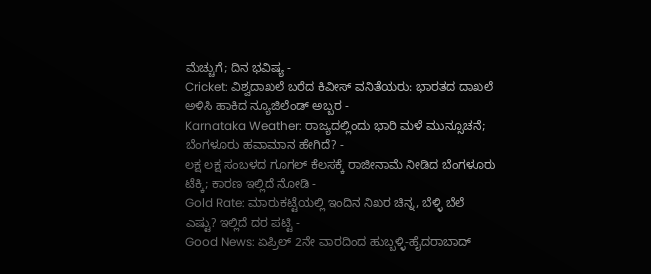ಮೆಚ್ಚುಗೆ; ದಿನ ಭವಿಷ್ಯ -
Cricket: ವಿಶ್ವದಾಖಲೆ ಬರೆದ ಕಿವೀಸ್ ವನಿತೆಯರು: ಭಾರತದ ದಾಖಲೆ ಅಳಿಸಿ ಹಾಕಿದ ನ್ಯೂಜಿಲೆಂಡ್ ಅಬ್ಬರ -
Karnataka Weather: ರಾಜ್ಯದಲ್ಲಿಂದು ಭಾರಿ ಮಳೆ ಮುನ್ಸೂಚನೆ; ಬೆಂಗಳೂರು ಹವಾಮಾನ ಹೇಗಿದೆ? -
ಲಕ್ಷ ಲಕ್ಷ ಸಂಬಳದ ಗೂಗಲ್ ಕೆಲಸಕ್ಕೆ ರಾಜೀನಾಮೆ ನೀಡಿದ ಬೆಂಗಳೂರು ಟೆಕ್ಕಿ; ಕಾರಣ ಇಲ್ಲಿದೆ ನೋಡಿ -
Gold Rate: ಮಾರುಕಟ್ಟೆಯಲ್ಲಿ ಇಂದಿನ ನಿಖರ ಚಿನ್ನ, ಬೆಳ್ಳಿ ಬೆಲೆ ಎಷ್ಟು? ಇಲ್ಲಿದೆ ದರ ಪಟ್ಟಿ -
Good News: ಏಪ್ರಿಲ್ 2ನೇ ವಾರದಿಂದ ಹುಬ್ಬಳ್ಳಿ-ಹೈದರಾಬಾದ್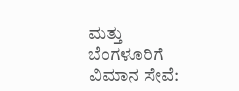ಮತ್ತು ಬೆಂಗಳೂರಿಗೆ ವಿಮಾನ ಸೇವೆ: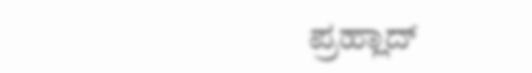ಪ್ರಹ್ಲಾದ್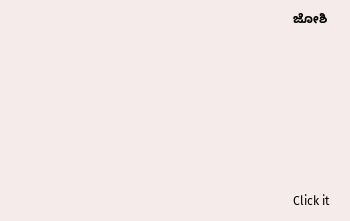ಜೋಶಿ












Click it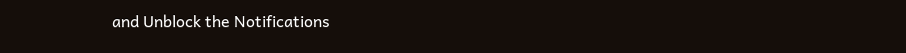and Unblock the Notifications